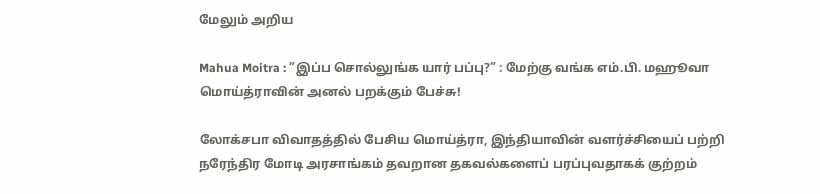மேலும் அறிய

Mahua Moitra : ”இப்ப சொல்லுங்க யார் பப்பு?” : மேற்கு வங்க எம்.பி. மஹூவா மொய்த்ராவின் அனல் பறக்கும் பேச்சு!

லோக்சபா விவாதத்தில் பேசிய மொய்த்ரா, இந்தியாவின் வளர்ச்சியைப் பற்றி நரேந்திர மோடி அரசாங்கம் தவறான தகவல்களைப் பரப்புவதாகக் குற்றம்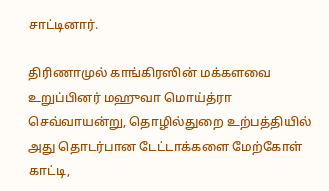சாட்டினார்.

திரிணாமுல் காங்கிரஸின் மக்களவை உறுப்பினர் மஹுவா மொய்த்ரா செவ்வாயன்று, தொழில்துறை உற்பத்தியில் அது தொடர்பான டேட்டாக்களை மேற்கோள் காட்டி,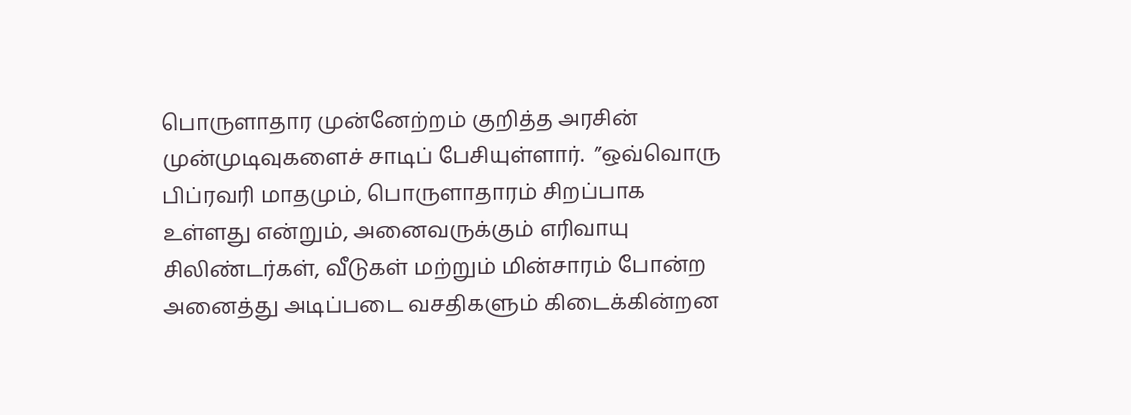பொருளாதார முன்னேற்றம் குறித்த அரசின் முன்முடிவுகளைச் சாடிப் பேசியுள்ளார்.  ”ஒவ்வொரு பிப்ரவரி மாதமும், பொருளாதாரம் சிறப்பாக உள்ளது என்றும், அனைவருக்கும் எரிவாயு சிலிண்டர்கள், வீடுகள் மற்றும் மின்சாரம் போன்ற அனைத்து அடிப்படை வசதிகளும் கிடைக்கின்றன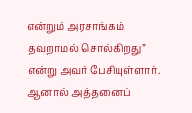என்றும் அரசாங்கம் தவறாமல் சொல்கிறது” என்று அவர் பேசியுள்ளார். ஆனால் அத்தனைப்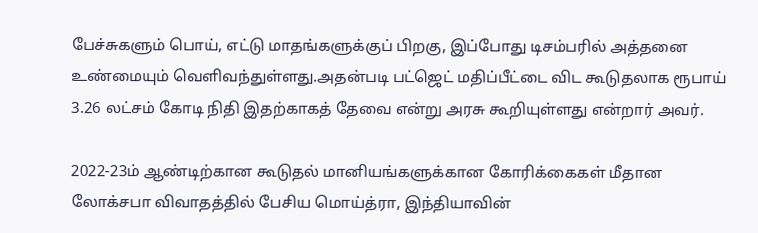பேச்சுகளும் பொய், எட்டு மாதங்களுக்குப் பிறகு, இப்போது டிசம்பரில் அத்தனை உண்மையும் வெளிவந்துள்ளது.அதன்படி பட்ஜெட் மதிப்பீட்டை விட கூடுதலாக ரூபாய் 3.26 லட்சம் கோடி நிதி இதற்காகத் தேவை என்று அரசு கூறியுள்ளது என்றார் அவர்.

2022-23ம் ஆண்டிற்கான கூடுதல் மானியங்களுக்கான கோரிக்கைகள் மீதான லோக்சபா விவாதத்தில் பேசிய மொய்த்ரா, இந்தியாவின்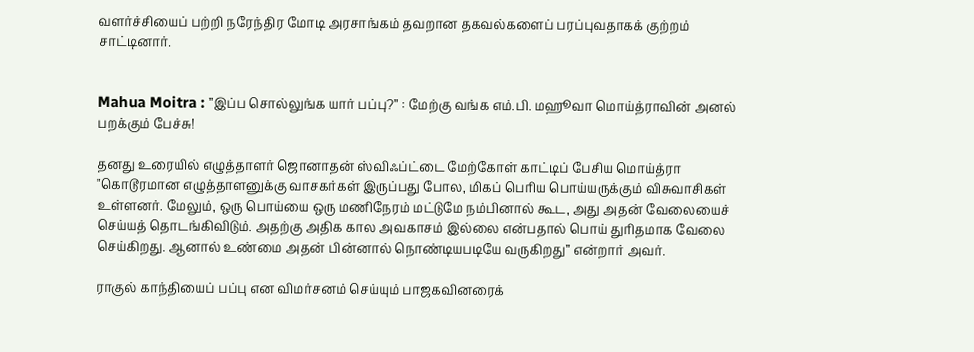வளர்ச்சியைப் பற்றி நரேந்திர மோடி அரசாங்கம் தவறான தகவல்களைப் பரப்புவதாகக் குற்றம் சாட்டினார்.


Mahua Moitra : ”இப்ப சொல்லுங்க யார் பப்பு?” : மேற்கு வங்க எம்.பி. மஹூவா மொய்த்ராவின் அனல் பறக்கும் பேச்சு!

தனது உரையில் எழுத்தாளர் ஜொனாதன் ஸ்விஃப்ட்டை மேற்கோள் காட்டிப் பேசிய மொய்த்ரா "கொடூரமான எழுத்தாளனுக்கு வாசகர்கள் இருப்பது போல, மிகப் பெரிய பொய்யருக்கும் விசுவாசிகள் உள்ளனர். மேலும், ஒரு பொய்யை ஒரு மணிநேரம் மட்டுமே நம்பினால் கூட, அது அதன் வேலையைச் செய்யத் தொடங்கிவிடும். அதற்கு அதிக கால அவகாசம் இல்லை என்பதால் பொய் துரிதமாக வேலை செய்கிறது. ஆனால் உண்மை அதன் பின்னால் நொண்டியபடியே வருகிறது” என்றார் அவர்.

ராகுல் காந்தியைப் பப்பு என விமர்சனம் செய்யும் பாஜகவினரைக்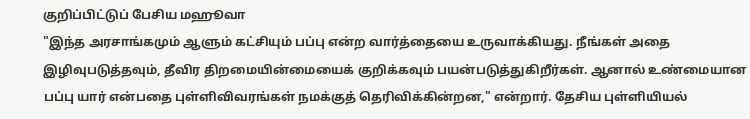குறிப்பிட்டுப் பேசிய மஹூவா
"இந்த அரசாங்கமும் ஆளும் கட்சியும் பப்பு என்ற வார்த்தையை உருவாக்கியது. நீங்கள் அதை இழிவுபடுத்தவும், தீவிர திறமையின்மையைக் குறிக்கவும் பயன்படுத்துகிறீர்கள். ஆனால் உண்மையான பப்பு யார் என்பதை புள்ளிவிவரங்கள் நமக்குத் தெரிவிக்கின்றன," என்றார். தேசிய புள்ளியியல்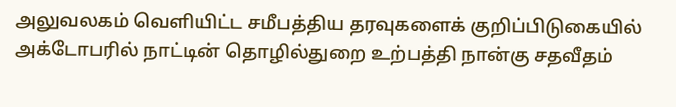அலுவலகம் வெளியிட்ட சமீபத்திய தரவுகளைக் குறிப்பிடுகையில் அக்டோபரில் நாட்டின் தொழில்துறை உற்பத்தி நான்கு சதவீதம்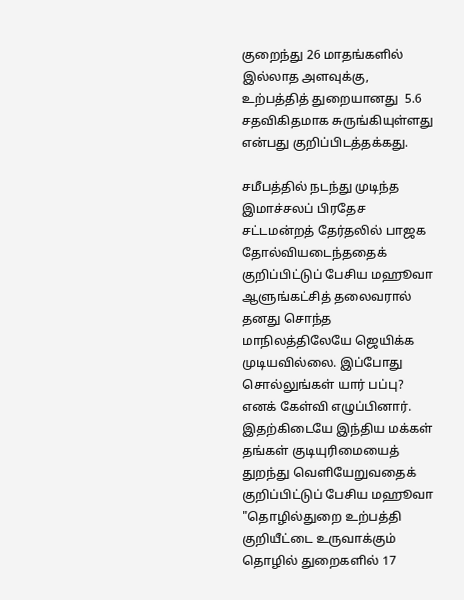குறைந்து 26 மாதங்களில் இல்லாத அளவுக்கு, உற்பத்தித் துறையானது  5.6 சதவிகிதமாக சுருங்கியுள்ளது என்பது குறிப்பிடத்தக்கது.

சமீபத்தில் நடந்து முடிந்த இமாச்சலப் பிரதேச சட்டமன்றத் தேர்தலில் பாஜக தோல்வியடைந்ததைக் குறிப்பிட்டுப் பேசிய மஹூவா ஆளுங்கட்சித் தலைவரால் தனது சொந்த மாநிலத்திலேயே ஜெயிக்க முடியவில்லை. இப்போது சொல்லுங்கள் யார் பப்பு? எனக் கேள்வி எழுப்பினார். இதற்கிடையே இந்திய மக்கள் தங்கள் குடியுரிமையைத் துறந்து வெளியேறுவதைக் குறிப்பிட்டுப் பேசிய மஹூவா "தொழில்துறை உற்பத்தி குறியீட்டை உருவாக்கும் தொழில் துறைகளில் 17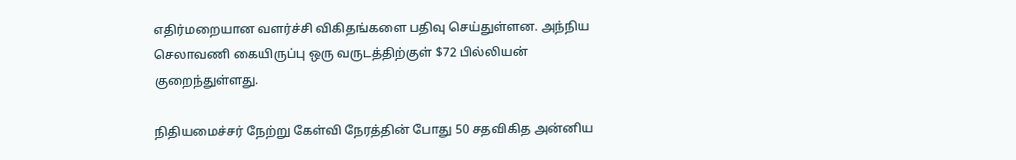எதிர்மறையான வளர்ச்சி விகிதங்களை பதிவு செய்துள்ளன. அந்நிய செலாவணி கையிருப்பு ஒரு வருடத்திற்குள் $72 பில்லியன் குறைந்துள்ளது.

நிதியமைச்சர் நேற்று கேள்வி நேரத்தின் போது 50 சதவிகித அன்னிய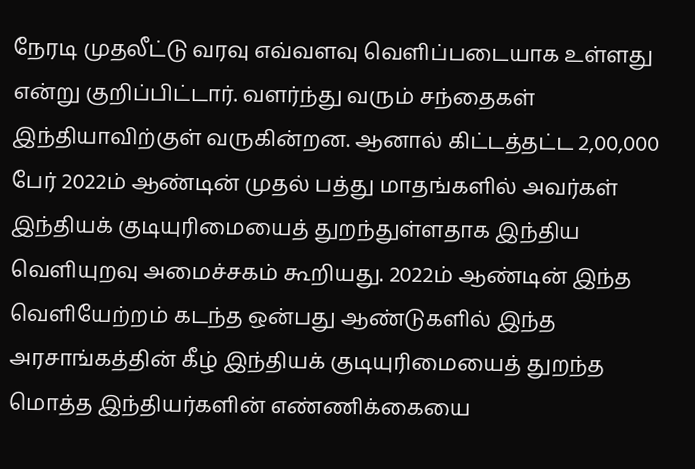நேரடி முதலீட்டு வரவு எவ்வளவு வெளிப்படையாக உள்ளது என்று குறிப்பிட்டார். வளர்ந்து வரும் சந்தைகள் இந்தியாவிற்குள் வருகின்றன. ஆனால் கிட்டத்தட்ட 2,00,000 பேர் 2022ம் ஆண்டின் முதல் பத்து மாதங்களில் அவர்கள் இந்தியக் குடியுரிமையைத் துறந்துள்ளதாக இந்திய வெளியுறவு அமைச்சகம் கூறியது. 2022ம் ஆண்டின் இந்த வெளியேற்றம் கடந்த ஒன்பது ஆண்டுகளில் இந்த அரசாங்கத்தின் கீழ் இந்தியக் குடியுரிமையைத் துறந்த மொத்த இந்தியர்களின் எண்ணிக்கையை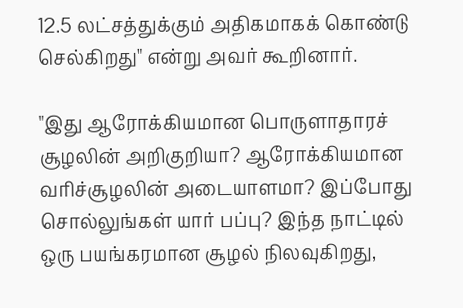12.5 லட்சத்துக்கும் அதிகமாகக் கொண்டு செல்கிறது" என்று அவர் கூறினார்.

"இது ஆரோக்கியமான பொருளாதாரச் சூழலின் அறிகுறியா? ஆரோக்கியமான வரிச்சூழலின் அடையாளமா? இப்போது சொல்லுங்கள் யார் பப்பு? இந்த நாட்டில் ஒரு பயங்கரமான சூழல் நிலவுகிறது,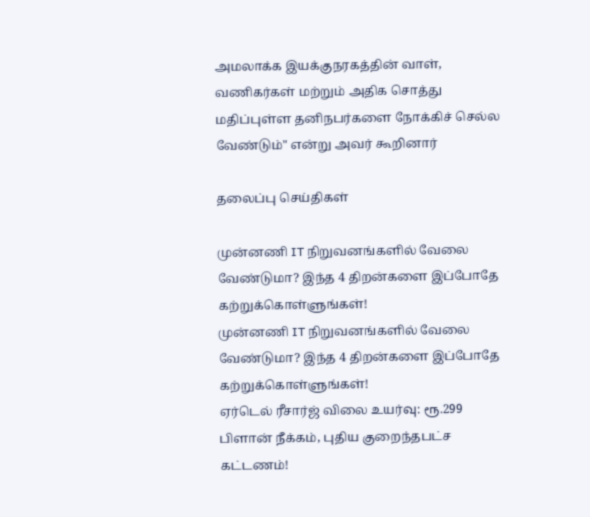அமலாக்க இயக்குநரகத்தின் வாள், வணிகர்கள் மற்றும் அதிக சொத்து மதிப்புள்ள தனிநபர்களை நோக்கிச் செல்ல வேண்டும்" என்று அவர் கூறினார்

தலைப்பு செய்திகள்

முன்னணி IT நிறுவனங்களில் வேலை வேண்டுமா? இந்த 4 திறன்களை இப்போதே கற்றுக்கொள்ளுங்கள்!
முன்னணி IT நிறுவனங்களில் வேலை வேண்டுமா? இந்த 4 திறன்களை இப்போதே கற்றுக்கொள்ளுங்கள்!
ஏர்டெல் ரீசார்ஜ் விலை உயர்வு: ரூ.299 பிளான் நீக்கம், புதிய குறைந்தபட்ச கட்டணம்!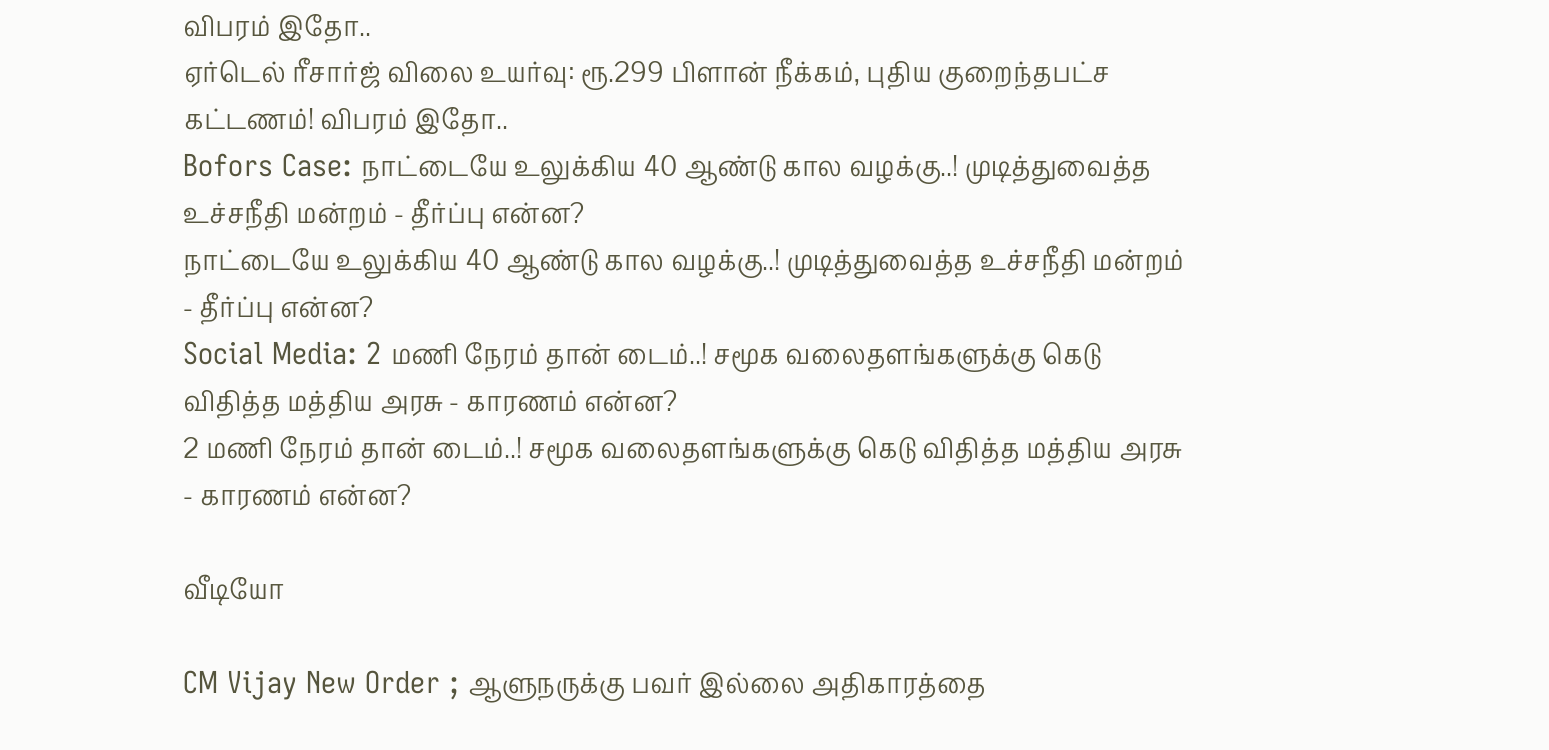விபரம் இதோ..
ஏர்டெல் ரீசார்ஜ் விலை உயர்வு: ரூ.299 பிளான் நீக்கம், புதிய குறைந்தபட்ச கட்டணம்! விபரம் இதோ..
Bofors Case: நாட்டையே உலுக்கிய 40 ஆண்டு கால வழக்கு..! முடித்துவைத்த உச்சநீதி மன்றம் - தீர்ப்பு என்ன?
நாட்டையே உலுக்கிய 40 ஆண்டு கால வழக்கு..! முடித்துவைத்த உச்சநீதி மன்றம் - தீர்ப்பு என்ன?
Social Media: 2 மணி நேரம் தான் டைம்..! சமூக வலைதளங்களுக்கு கெடு விதித்த மத்திய அரசு - காரணம் என்ன?
2 மணி நேரம் தான் டைம்..! சமூக வலைதளங்களுக்கு கெடு விதித்த மத்திய அரசு - காரணம் என்ன?

வீடியோ

CM Vijay New Order ; ஆளுநருக்கு பவர் இல்லை அதிகாரத்தை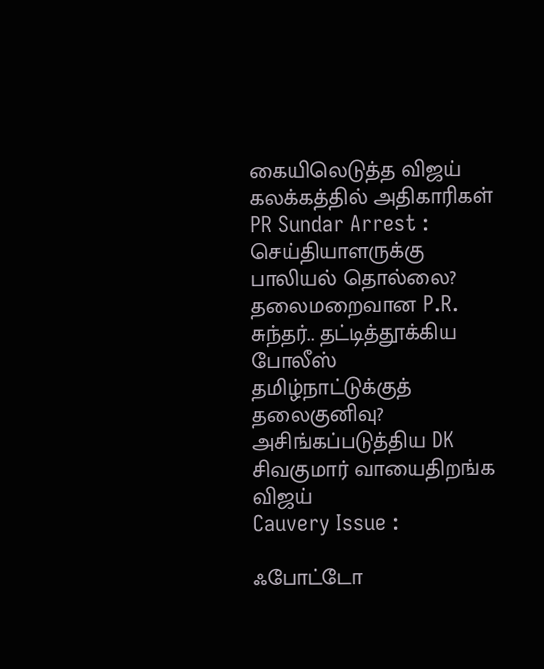கையிலெடுத்த விஜய் கலக்கத்தில் அதிகாரிகள்
PR Sundar Arrest : செய்தியாளருக்கு பாலியல் தொல்லை? தலைமறைவான P.R. சுந்தர்.. தட்டித்தூக்கிய போலீஸ்
தமிழ்நாட்டுக்குத் தலைகுனிவு? அசிங்கப்படுத்திய DK சிவகுமார் வாயைதிறங்க விஜய்
Cauvery Issue :

ஃபோட்டோ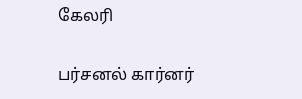கேலரி

பர்சனல் கார்னர்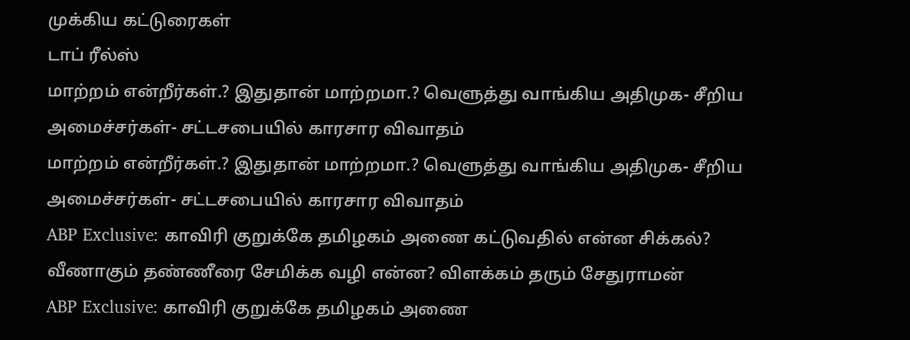முக்கிய கட்டுரைகள்
டாப் ரீல்ஸ்
மாற்றம் என்றீர்கள்.? இதுதான் மாற்றமா.? வெளுத்து வாங்கிய அதிமுக- சீறிய அமைச்சர்கள்- சட்டசபையில் காரசார விவாதம்
மாற்றம் என்றீர்கள்.? இதுதான் மாற்றமா.? வெளுத்து வாங்கிய அதிமுக- சீறிய அமைச்சர்கள்- சட்டசபையில் காரசார விவாதம்
ABP Exclusive: காவிரி குறுக்கே தமிழகம் அணை கட்டுவதில் என்ன சிக்கல்? வீணாகும் தண்ணீரை சேமிக்க வழி என்ன? விளக்கம் தரும் சேதுராமன்
ABP Exclusive: காவிரி குறுக்கே தமிழகம் அணை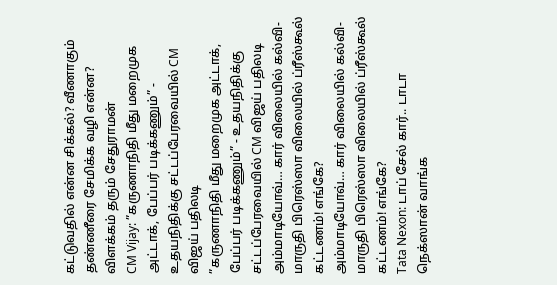கட்டுவதில் என்ன சிக்கல்? வீணாகும் தண்ணீரை சேமிக்க வழி என்ன? விளக்கம் தரும் சேதுராமன்
CM Vijay: ”கருணாநிதி மீது மறைமுக அட்டாக், பேப்பர் படிக்கணும்” - உதயநிதிக்கு சட்டப்பேரவையில் CM விஜய் பதிலடி
”கருணாநிதி மீது மறைமுக அட்டாக், பேப்பர் படிக்கணும்” - உதயநிதிக்கு சட்டப்பேரவையில் CM விஜய் பதிலடி
அம்மாடியோவ்… கார் விலையில் கல்வி- மாருதி பிரெஸ்ஸா விலையில் ப்ரீஸ்கூல் கட்டணம்! எங்கே?
அம்மாடியோவ்… கார் விலையில் கல்வி- மாருதி பிரெஸ்ஸா விலையில் ப்ரீஸ்கூல் கட்டணம்! எங்கே?
Tata Nexon: டாப் சேல் கார்.. டாடா நெக்ஸான் வாங்க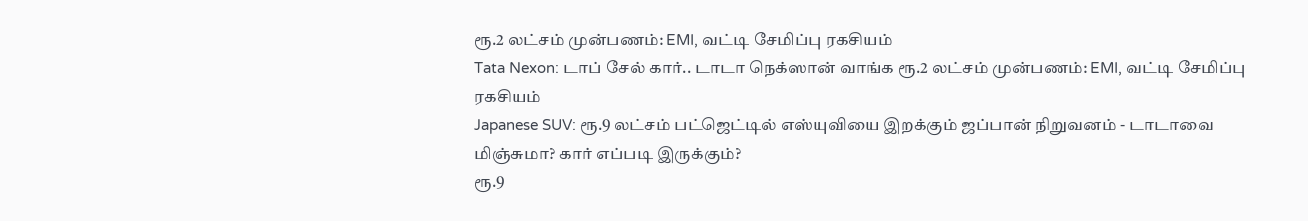ரூ.2 லட்சம் முன்பணம்: EMI, வட்டி சேமிப்பு ரகசியம்
Tata Nexon: டாப் சேல் கார்.. டாடா நெக்ஸான் வாங்க ரூ.2 லட்சம் முன்பணம்: EMI, வட்டி சேமிப்பு ரகசியம்
Japanese SUV: ரூ.9 லட்சம் பட்ஜெட்டில் எஸ்யுவியை இறக்கும் ஜப்பான் நிறுவனம் - டாடாவை மிஞ்சுமா? கார் எப்படி இருக்கும்?
ரூ.9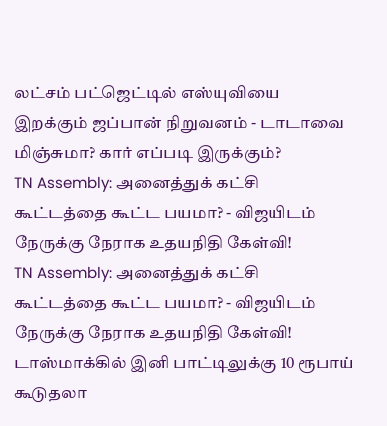லட்சம் பட்ஜெட்டில் எஸ்யுவியை இறக்கும் ஜப்பான் நிறுவனம் - டாடாவை மிஞ்சுமா? கார் எப்படி இருக்கும்?
TN Assembly: அனைத்துக் கட்சி கூட்டத்தை கூட்ட பயமா? - விஜயிடம் நேருக்கு நேராக உதயநிதி கேள்வி!
TN Assembly: அனைத்துக் கட்சி கூட்டத்தை கூட்ட பயமா? - விஜயிடம் நேருக்கு நேராக உதயநிதி கேள்வி!
டாஸ்மாக்கில் இனி பாட்டிலுக்கு 10 ரூபாய் கூடுதலா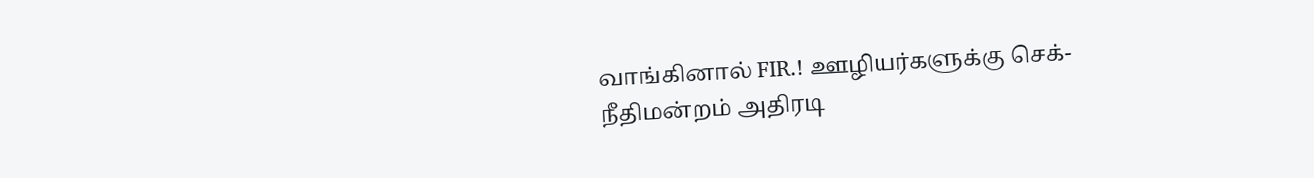வாங்கினால் FIR.! ஊழியர்களுக்கு செக்- நீதிமன்றம் அதிரடி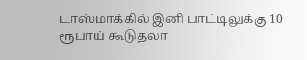டாஸ்மாக்கில் இனி பாட்டிலுக்கு 10 ரூபாய் கூடுதலா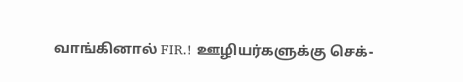வாங்கினால் FIR.! ஊழியர்களுக்கு செக்-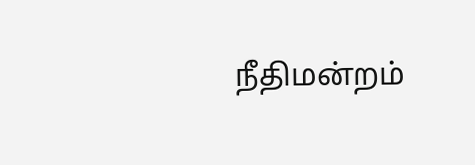நீதிமன்றம்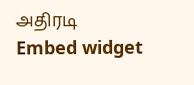அதிரடி
Embed widget